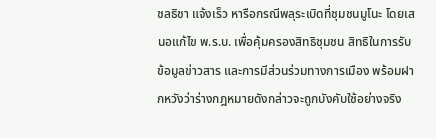ชลธิชา แจ้งเร็ว หารือกรณีพลุระเบิดที่ชุมชนมูโนะ โดยเสนอแก้ไข พ.ร.บ. เพื่อคุ้มครองสิทธิชุมชน สิทธิในการรับข้อมูลข่าวสาร และการมีส่วนร่วมทางการเมือง พร้อมฝากหวังว่าร่างกฎหมายดังกล่าวจะถูกบังคับใช้อย่างจริง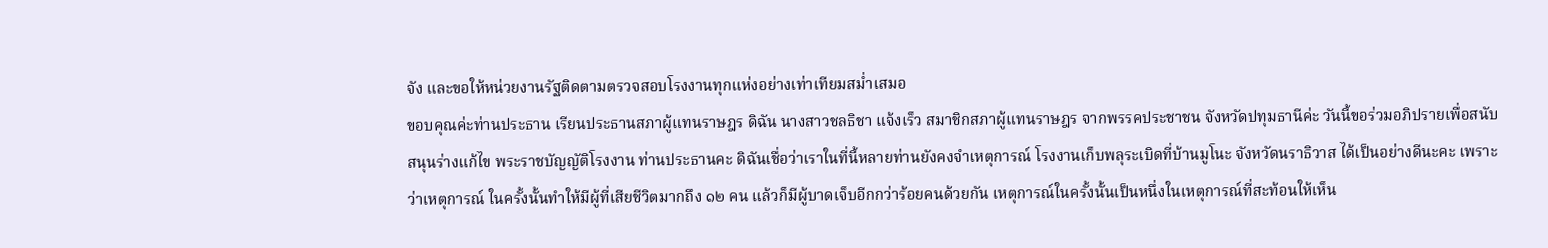จัง และขอให้หน่วยงานรัฐติดตามตรวจสอบโรงงานทุกแห่งอย่างเท่าเทียมสม่ำเสมอ
ขอบคุณค่ะท่านประธาน เรียนประธานสภาผู้แทนราษฎร ดิฉัน นางสาวชลธิชา แจ้งเร็ว สมาชิกสภาผู้แทนราษฎร จากพรรคประชาชน จังหวัดปทุมธานีค่ะ วันนี้ขอร่วมอภิปรายเพื่อสนับสนุนร่างแก้ไข พระราชบัญญัติโรงงาน ท่านประธานคะ ดิฉันเชื่อว่าเราในที่นี้หลายท่านยังคงจำเหตุการณ์ โรงงานเก็บพลุระเบิดที่บ้านมูโนะ จังหวัดนราธิวาส ได้เป็นอย่างดีนะคะ เพราะว่าเหตุการณ์ ในครั้งนั้นทำให้มีผู้ที่เสียชีวิตมากถึง ๑๒ คน แล้วก็มีผู้บาดเจ็บอีกกว่าร้อยคนด้วยกัน เหตุการณ์ในครั้งนั้นเป็นหนึ่งในเหตุการณ์ที่สะท้อนให้เห็น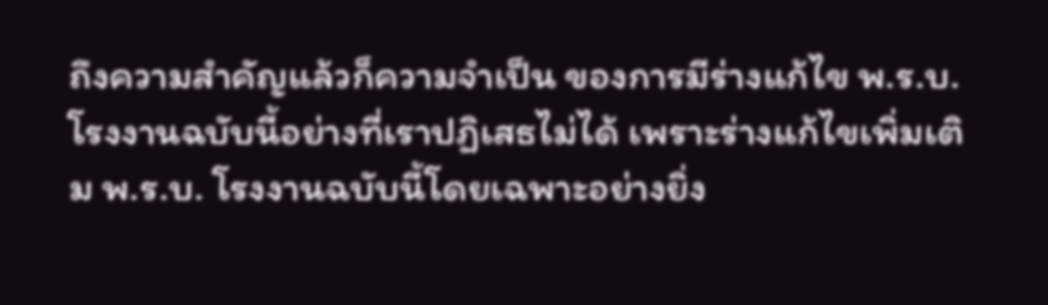ถึงความสำคัญแล้วก็ความจำเป็น ของการมีร่างแก้ไข พ.ร.บ. โรงงานฉบับนี้อย่างที่เราปฏิเสธไม่ได้ เพราะร่างแก้ไขเพิ่มเติม พ.ร.บ. โรงงานฉบับนี้โดยเฉพาะอย่างยิ่ง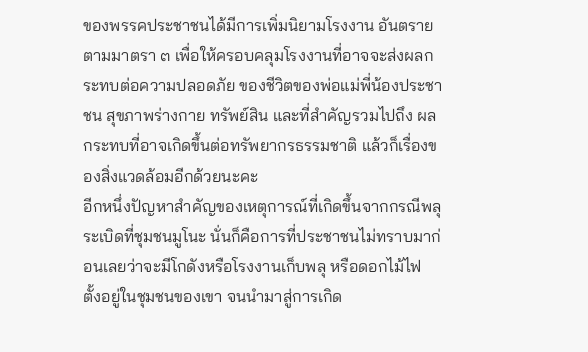ของพรรคประชาชนได้มีการเพิ่มนิยามโรงงาน อันตรายตามมาตรา ๓ เพื่อให้ครอบคลุมโรงงานที่อาจจะส่งผลกระทบต่อความปลอดภัย ของชีวิตของพ่อแม่พี่น้องประชาชน สุขภาพร่างกาย ทรัพย์สิน และที่สำคัญรวมไปถึง ผลกระทบที่อาจเกิดขึ้นต่อทรัพยากรธรรมชาติ แล้วก็เรื่องของสิ่งแวดล้อมอีกด้วยนะคะ
อีกหนึ่งปัญหาสำคัญของเหตุการณ์ที่เกิดขึ้นจากกรณีพลุระเบิดที่ชุมชนมูโนะ นั่นก็คือการที่ประชาชนไม่ทราบมาก่อนเลยว่าจะมีโกดังหรือโรงงานเก็บพลุ หรือดอกไม้ไฟ ตั้งอยู่ในชุมชนของเขา จนนำมาสู่การเกิด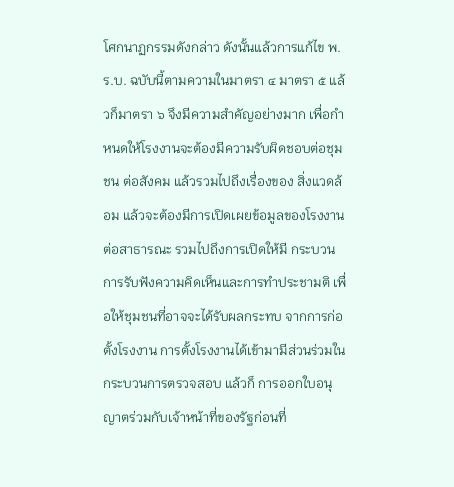โศกนาฏกรรมดังกล่าว ดังนั้นแล้วการแก้ไข พ.ร.บ. ฉบับนี้ตามความในมาตรา ๔ มาตรา ๕ แล้วก็มาตรา ๖ จึงมีความสำคัญอย่างมาก เพื่อกำหนดให้โรงงานจะต้องมีความรับผิดชอบต่อชุมชน ต่อสังคม แล้วรวมไปถึงเรื่องของ สิ่งแวดล้อม แล้วจะต้องมีการเปิดเผยข้อมูลของโรงงานต่อสาธารณะ รวมไปถึงการเปิดให้มี กระบวนการรับฟังความคิดเห็นและการทำประชามติ เพื่อให้ชุมชนที่อาจจะได้รับผลกระทบ จากการก่อตั้งโรงงาน การตั้งโรงงานได้เข้ามามีส่วนร่วมในกระบวนการตรวจสอบ แล้วก็ การออกใบอนุญาตร่วมกับเจ้าหน้าที่ของรัฐก่อนที่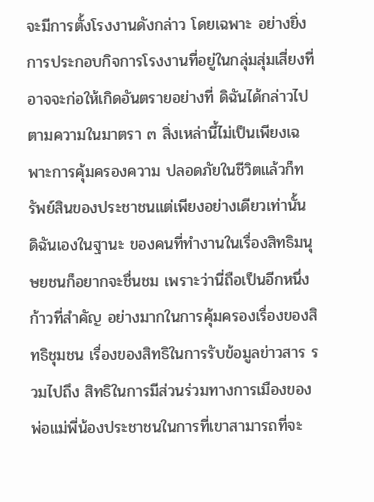จะมีการตั้งโรงงานดังกล่าว โดยเฉพาะ อย่างยิ่งการประกอบกิจการโรงงานที่อยู่ในกลุ่มสุ่มเสี่ยงที่อาจจะก่อให้เกิดอันตรายอย่างที่ ดิฉันได้กล่าวไปตามความในมาตรา ๓ สิ่งเหล่านี้ไม่เป็นเพียงเฉพาะการคุ้มครองความ ปลอดภัยในชีวิตแล้วก็ทรัพย์สินของประชาชนแต่เพียงอย่างเดียวเท่านั้น ดิฉันเองในฐานะ ของคนที่ทำงานในเรื่องสิทธิมนุษยชนก็อยากจะชื่นชม เพราะว่านี่ถือเป็นอีกหนึ่งก้าวที่สำคัญ อย่างมากในการคุ้มครองเรื่องของสิทธิชุมชน เรื่องของสิทธิในการรับข้อมูลข่าวสาร รวมไปถึง สิทธิในการมีส่วนร่วมทางการเมืองของพ่อแม่พี่น้องประชาชนในการที่เขาสามารถที่จะ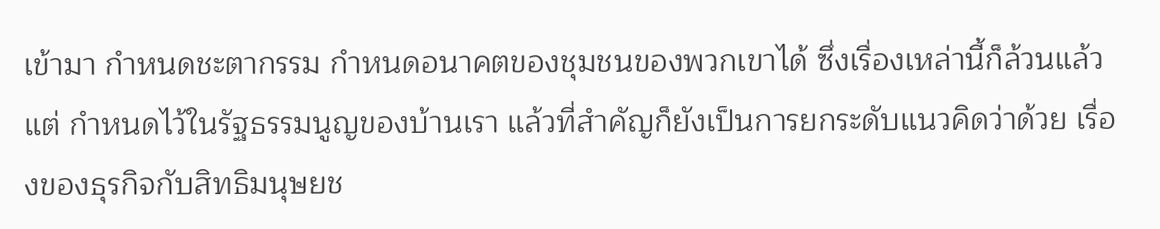เข้ามา กำหนดชะตากรรม กำหนดอนาคตของชุมชนของพวกเขาได้ ซึ่งเรื่องเหล่านี้ก็ล้วนแล้วแต่ กำหนดไว้ในรัฐธรรมนูญของบ้านเรา แล้วที่สำคัญก็ยังเป็นการยกระดับแนวคิดว่าด้วย เรื่องของธุรกิจกับสิทธิมนุษยช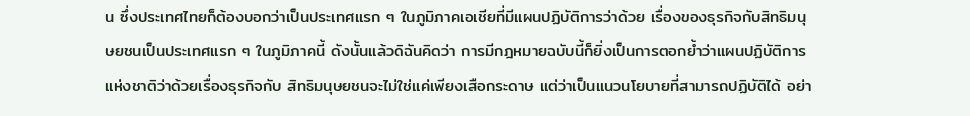น ซึ่งประเทศไทยก็ต้องบอกว่าเป็นประเทศแรก ๆ ในภูมิภาคเอเชียที่มีแผนปฏิบัติการว่าด้วย เรื่องของธุรกิจกับสิทธิมนุษยชนเป็นประเทศแรก ๆ ในภูมิภาคนี้ ดังนั้นแล้วดิฉันคิดว่า การมีกฎหมายฉบับนี้ก็ยิ่งเป็นการตอกย้ำว่าแผนปฏิบัติการแห่งชาติว่าด้วยเรื่องธุรกิจกับ สิทธิมนุษยชนจะไม่ใช่แค่เพียงเสือกระดาษ แต่ว่าเป็นแนวนโยบายที่สามารถปฏิบัติได้ อย่า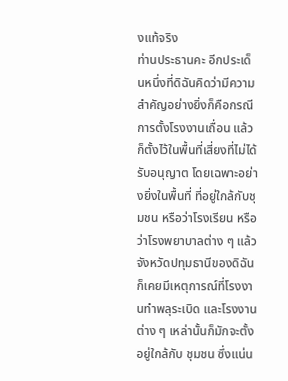งแท้จริง
ท่านประธานคะ อีกประเด็นหนึ่งที่ดิฉันคิดว่ามีความสำคัญอย่างยิ่งก็คือกรณี การตั้งโรงงานเถื่อน แล้วก็ตั้งไว้ในพื้นที่เสี่ยงที่ไม่ได้รับอนุญาต โดยเฉพาะอย่างยิ่งในพื้นที่ ที่อยู่ใกล้กับชุมชน หรือว่าโรงเรียน หรือว่าโรงพยาบาลต่าง ๆ แล้วจังหวัดปทุมธานีของดิฉัน ก็เคยมีเหตุการณ์ที่โรงงานทำพลุระเบิด และโรงงานต่าง ๆ เหล่านั้นก็มักจะตั้งอยู่ใกล้กับ ชุมชน ซึ่งแน่น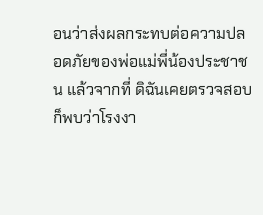อนว่าส่งผลกระทบต่อความปลอดภัยของพ่อแม่พี่น้องประชาชน แล้วจากที่ ดิฉันเคยตรวจสอบก็พบว่าโรงงา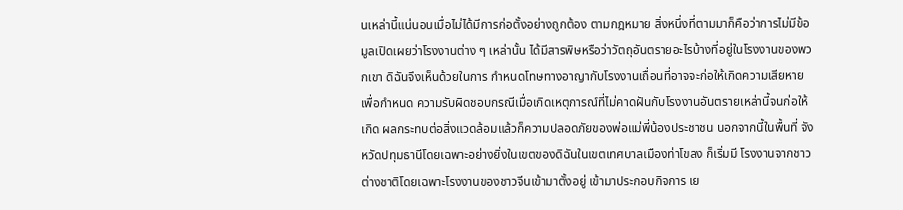นเหล่านี้แน่นอนเมื่อไม่ได้มีการก่อตั้งอย่างถูกต้อง ตามกฎหมาย สิ่งหนึ่งที่ตามมาก็คือว่าการไม่มีข้อมูลเปิดเผยว่าโรงงานต่าง ๆ เหล่านั้น ได้มีสารพิษหรือว่าวัตถุอันตรายอะไรบ้างที่อยู่ในโรงงานของพวกเขา ดิฉันจึงเห็นด้วยในการ กำหนดโทษทางอาญากับโรงงานเถื่อนที่อาจจะก่อให้เกิดความเสียหาย เพื่อกำหนด ความรับผิดชอบกรณีเมื่อเกิดเหตุการณ์ที่ไม่คาดฝันกับโรงงานอันตรายเหล่านี้จนก่อให้เกิด ผลกระทบต่อสิ่งแวดล้อมแล้วก็ความปลอดภัยของพ่อแม่พี่น้องประชาชน นอกจากนี้ในพื้นที่ จังหวัดปทุมธานีโดยเฉพาะอย่างยิ่งในเขตของดิฉันในเขตเทศบาลเมืองท่าโขลง ก็เริ่มมี โรงงานจากชาวต่างชาติโดยเฉพาะโรงงานของชาวจีนเข้ามาตั้งอยู่ เข้ามาประกอบกิจการ เย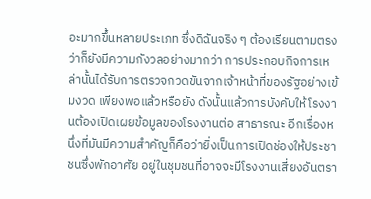อะมากขึ้นหลายประเภท ซึ่งดิฉันจริง ๆ ต้องเรียนตามตรงว่าก็ยังมีความกังวลอย่างมากว่า การประกอบกิจการเหล่านั้นได้รับการตรวจกวดขันจากเจ้าหน้าที่ของรัฐอย่างเข้มงวด เพียงพอแล้วหรือยัง ดังนั้นแล้วการบังคับให้โรงงานต้องเปิดเผยข้อมูลของโรงงานต่อ สาธารณะ อีกเรื่องหนึ่งที่มันมีความสำคัญก็คือว่ายิ่งเป็นการเปิดช่องให้ประชาชนซึ่งพักอาศัย อยู่ในชุมชนที่อาจจะมีโรงงานเสี่ยงอันตรา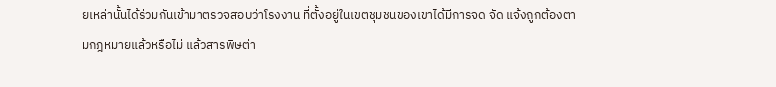ยเหล่านั้นได้ร่วมกันเข้ามาตรวจสอบว่าโรงงาน ที่ตั้งอยู่ในเขตชุมชนของเขาได้มีการจด จัด แจ้งถูกต้องตามกฎหมายแล้วหรือไม่ แล้วสารพิษต่า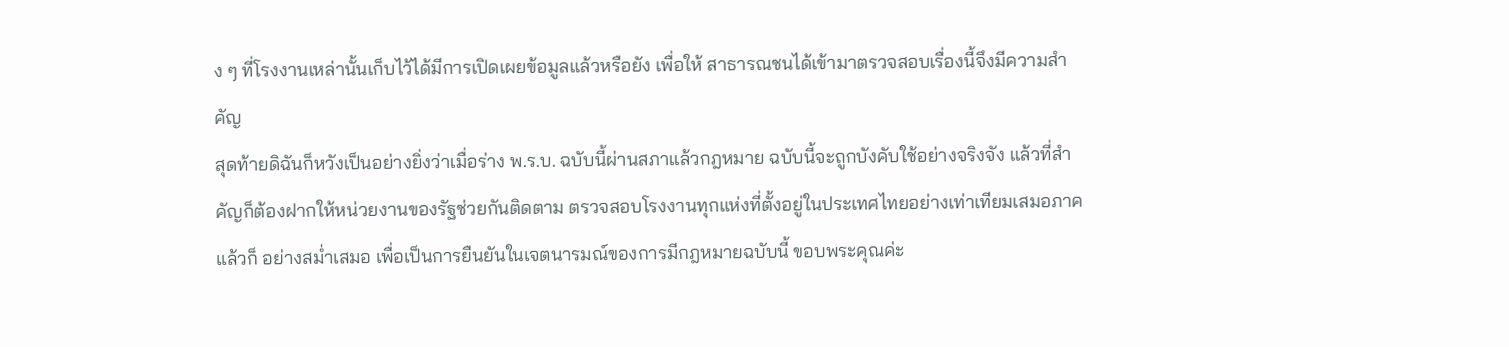ง ๆ ที่โรงงานเหล่านั้นเก็บไว้ได้มีการเปิดเผยข้อมูลแล้วหรือยัง เพื่อให้ สาธารณชนได้เข้ามาตรวจสอบเรื่องนี้จึงมีความสำคัญ
สุดท้ายดิฉันก็หวังเป็นอย่างยิ่งว่าเมื่อร่าง พ.ร.บ. ฉบับนี้ผ่านสภาแล้วกฎหมาย ฉบับนี้จะถูกบังคับใช้อย่างจริงจัง แล้วที่สำคัญก็ต้องฝากให้หน่วยงานของรัฐช่วยกันติดตาม ตรวจสอบโรงงานทุกแห่งที่ตั้งอยู่ในประเทศไทยอย่างเท่าเทียมเสมอภาค แล้วก็ อย่างสม่ำเสมอ เพื่อเป็นการยืนยันในเจตนารมณ์ของการมีกฎหมายฉบับนี้ ขอบพระคุณค่ะ